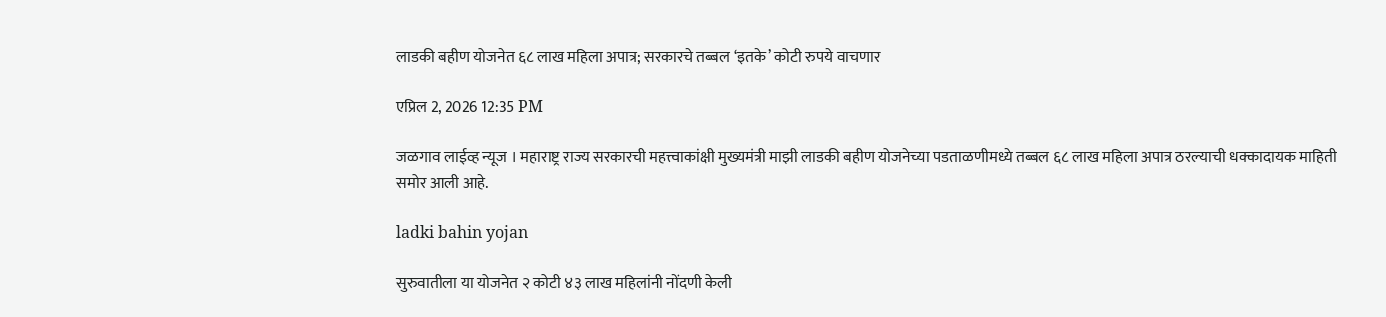लाडकी बहीण योजनेत ६८ लाख महिला अपात्र; सरकारचे तब्बल ‘इतके’ कोटी रुपये वाचणार

एप्रिल 2, 2026 12:35 PM

जळगाव लाईव्ह न्यूज । महाराष्ट्र राज्य सरकारची महत्त्वाकांक्षी मुख्यमंत्री माझी लाडकी बहीण योजनेच्या पडताळणीमध्ये तब्बल ६८ लाख महिला अपात्र ठरल्याची धक्कादायक माहिती समोर आली आहे.

ladki bahin yojan

सुरुवातीला या योजनेत २ कोटी ४३ लाख महिलांनी नोंदणी केली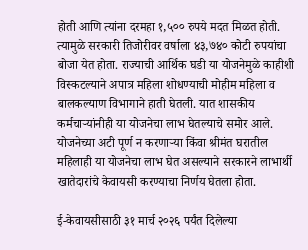होती आणि त्यांना दरमहा १,५०० रुपये मदत मिळत होती. त्यामुळे सरकारी तिजोरीवर वर्षाला ४३,७४० कोटी रुपयांचा बोजा येत होता. राज्याची आर्थिक घडी या योजनेमुळे काहीशी विस्कटल्याने अपात्र महिला शोधण्याची मोहीम महिला व बालकल्याण विभागाने हाती घेतली. यात शासकीय कर्मचाऱ्यांनीही या योजनेचा लाभ घेतल्याचे समोर आले. योजनेच्या अटी पूर्ण न करणाऱ्या किंवा श्रीमंत घरातील महिलाही या योजनेचा लाभ घेत असल्याने सरकारने लाभार्थी खातेदारांचे केवायसी करण्याचा निर्णय घेतला होता.

ई-केवायसीसाठी ३१ मार्च २०२६ पर्यंत दिलेल्या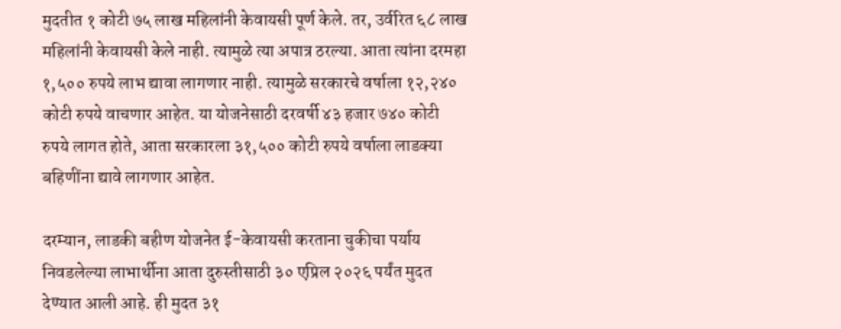मुदतीत १ कोटी ७५ लाख महिलांनी केवायसी पूर्ण केले. तर, उर्वरित ६८ लाख महिलांनी केवायसी केले नाही. त्यामुळे त्या अपात्र ठरल्या. आता त्यांना दरमहा १,५०० रुपये लाभ द्यावा लागणार नाही. त्यामुळे सरकारचे वर्षाला १२,२४० कोटी रुपये वाचणार आहेत. या योजनेसाठी दरवर्षी ४३ हजार ७४० कोटी रुपये लागत होते, आता सरकारला ३१,५०० कोटी रुपये वर्षाला लाडक्या बहिणींना द्यावे लागणार आहेत.

दरम्यान, लाडकी बहीण योजनेत ई-केवायसी करताना चुकीचा पर्याय निवडलेल्या लाभार्थीना आता दुरुस्तीसाठी ३० एप्रिल २०२६ पर्यंत मुदत देण्यात आली आहे. ही मुदत ३१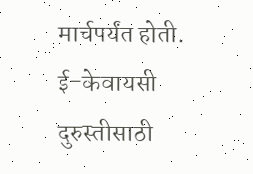मार्चपर्यंत होती. ई-केवायसी दुरुस्तीसाठी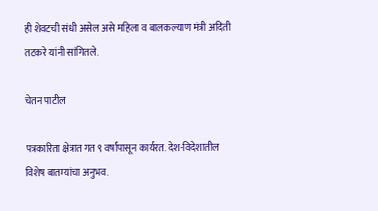ही शेवटची संधी असेल असे महिला व बालकल्याण मंत्री अदिती तटकरे यांनी सांगितले.

चेतन पाटील

पत्रकारिता क्षेत्रात गत ९ वर्षांपासून कार्यरत. देश-विदेशातील विशेष बातम्यांचा अनुभव.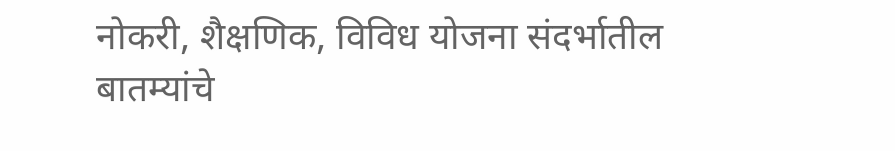नोकरी, शैक्षणिक, विविध योजना संदर्भातील बातम्यांचे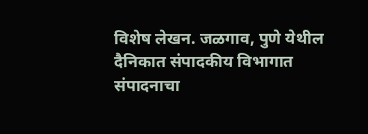विशेष लेखन. जळगाव, पुणे येथील दैनिकात संपादकीय विभागात संपादनाचा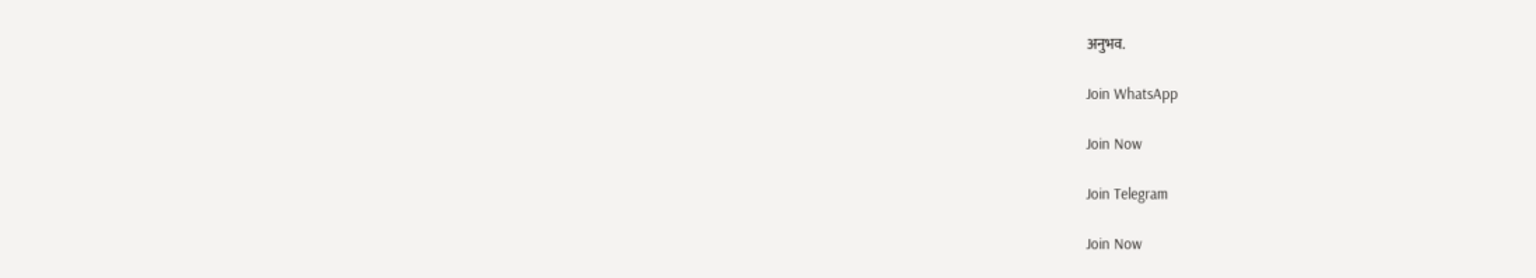अनुभव.

Join WhatsApp

Join Now

Join Telegram

Join Now